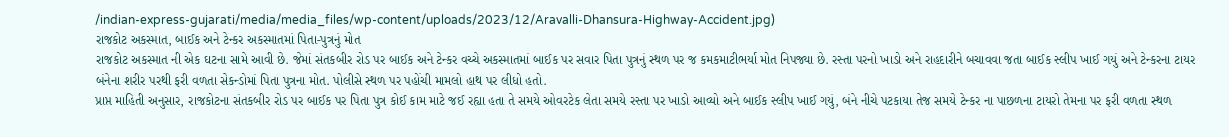/indian-express-gujarati/media/media_files/wp-content/uploads/2023/12/Aravalli-Dhansura-Highway-Accident.jpg)
રાજકોટ અકસ્માત, બાઈક અને ટેન્કર અકસ્માતમાં પિતા-પુત્રનું મોત
રાજકોટ અકસ્માત ની એક ઘટના સામે આવી છે. જેમાં સંતકબીર રોડ પર બાઈક અને ટેન્કર વચ્ચે અકસ્માતમાં બાઈક પર સવાર પિતા પુત્રનું સ્થળ પર જ કમકમાટીભર્યા મોત નિપજ્યા છે. રસ્તા પરનો ખાડો અને રાહદારીને બચાવવા જતા બાઈક સ્લીપ ખાઈ ગયું અને ટેન્કરના ટાયર બંનેના શરીર પરથી ફરી વળતા સેકન્ડોમાં પિતા પુત્રના મોત. પોલીસે સ્થળ પર પહોંચી મામલો હાથ પર લીધો હતો.
પ્રાપ્ત માહિતી અનુસાર, રાજકોટના સંતકબીર રોડ પર બાઈક પર પિતા પુત્ર કોઈ કામ માટે જઈ રહ્યા હતા તે સમયે ઓવરટેક લેતા સમયે રસ્તા પર ખાડો આવ્યો અને બાઈક સ્લીપ ખાઈ ગયું, બંને નીચે પટકાયા તેજ સમયે ટેન્કર ના પાછળના ટાયરો તેમના પર ફરી વળતા સ્થળ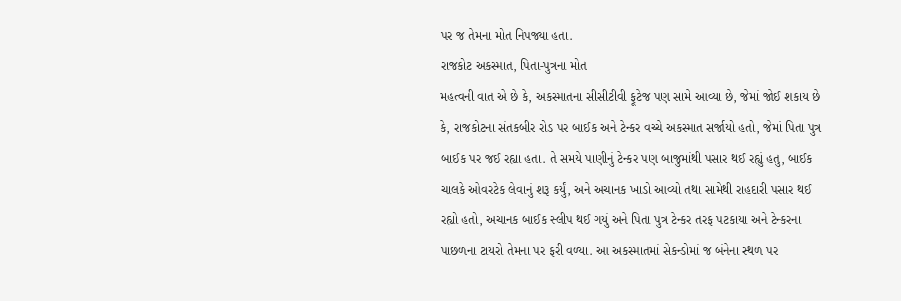પર જ તેમના મોત નિપજ્યા હતા.
રાજકોટ અકસ્માત, પિતા-પુત્રના મોત
મહત્વની વાત એ છે કે, અકસ્માતના સીસીટીવી ફૂટેજ પણ સામે આવ્યા છે, જેમાં જોઈ શકાય છે કે, રાજકોટના સંતકબીર રોડ પર બાઈક અને ટેન્કર વચ્ચે અકસ્માત સર્જાયો હતો, જેમાં પિતા પુત્ર બાઈક પર જઈ રહ્યા હતા. તે સમયે પાણીનું ટેન્કર પણ બાજુમાંથી પસાર થઈ રહ્યું હતુ, બાઈક ચાલકે ઓવરટેક લેવાનું શરૂ કર્યું, અને અચાનક ખાડો આવ્યો તથા સામેથી રાહદારી પસાર થઈ રહ્યો હતો, અચાનક બાઈક સ્લીપ થઈ ગયું અને પિતા પુત્ર ટેન્કર તરફ પટકાયા અને ટેન્કરના પાછળના ટાયરો તેમના પર ફરી વળ્યા. આ અકસ્માતમાં સેકન્ડોમાં જ બંનેના સ્થળ પર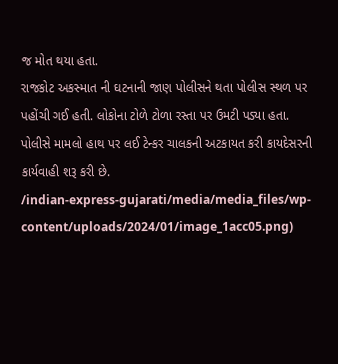જ મોત થયા હતા.
રાજકોટ અકસ્માત ની ઘટનાની જાણ પોલીસને થતા પોલીસ સ્થળ પર પહોંચી ગઈ હતી. લોકોના ટોળે ટોળા રસ્તા પર ઉમટી પડ્યા હતા. પોલીસે મામલો હાથ પર લઈ ટેન્કર ચાલકની અટકાયત કરી કાયદેસરની કાર્યવાહી શરૂ કરી છે.
/indian-express-gujarati/media/media_files/wp-content/uploads/2024/01/image_1acc05.png)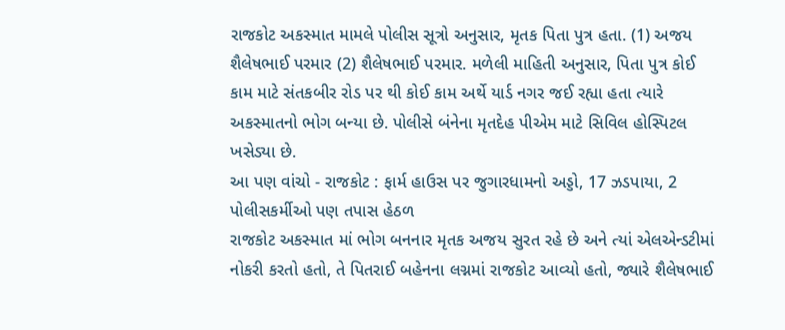રાજકોટ અકસ્માત મામલે પોલીસ સૂત્રો અનુસાર, મૃતક પિતા પુત્ર હતા. (1) અજય શૈલેષભાઈ પરમાર (2) શૈલેષભાઈ પરમાર. મળેલી માહિતી અનુસાર, પિતા પુત્ર કોઈ કામ માટે સંતકબીર રોડ પર થી કોઈ કામ અર્થે યાર્ડ નગર જઈ રહ્યા હતા ત્યારે અકસ્માતનો ભોગ બન્યા છે. પોલીસે બંનેના મૃતદેહ પીએમ માટે સિવિલ હોસ્પિટલ ખસેડ્યા છે.
આ પણ વાંચો - રાજકોટ : ફાર્મ હાઉસ પર જુગારધામનો અડ્ડો, 17 ઝડપાયા, 2 પોલીસકર્મીઓ પણ તપાસ હેઠળ
રાજકોટ અકસ્માત માં ભોગ બનનાર મૃતક અજય સુરત રહે છે અને ત્યાં એલએન્ડટીમાં નોકરી કરતો હતો, તે પિતરાઈ બહેનના લગ્નમાં રાજકોટ આવ્યો હતો, જ્યારે શૈલેષભાઈ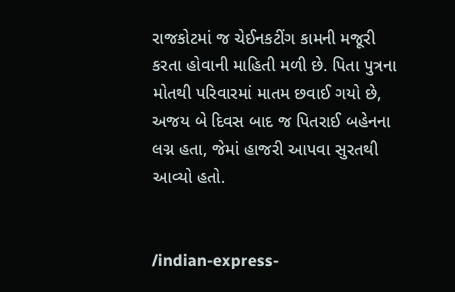રાજકોટમાં જ ચેઈનકટીંગ કામની મજૂરી કરતા હોવાની માહિતી મળી છે. પિતા પુત્રના મોતથી પરિવારમાં માતમ છવાઈ ગયો છે, અજય બે દિવસ બાદ જ પિતરાઈ બહેનના લગ્ન હતા, જેમાં હાજરી આપવા સુરતથી આવ્યો હતો.


/indian-express-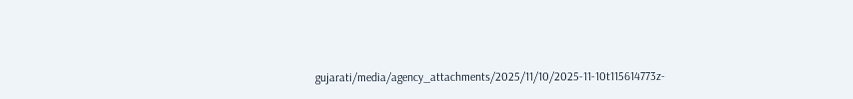gujarati/media/agency_attachments/2025/11/10/2025-11-10t115614773z-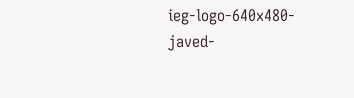ieg-logo-640x480-javed-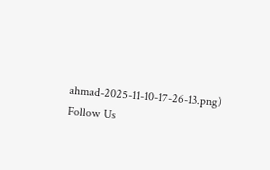ahmad-2025-11-10-17-26-13.png)
Follow Us